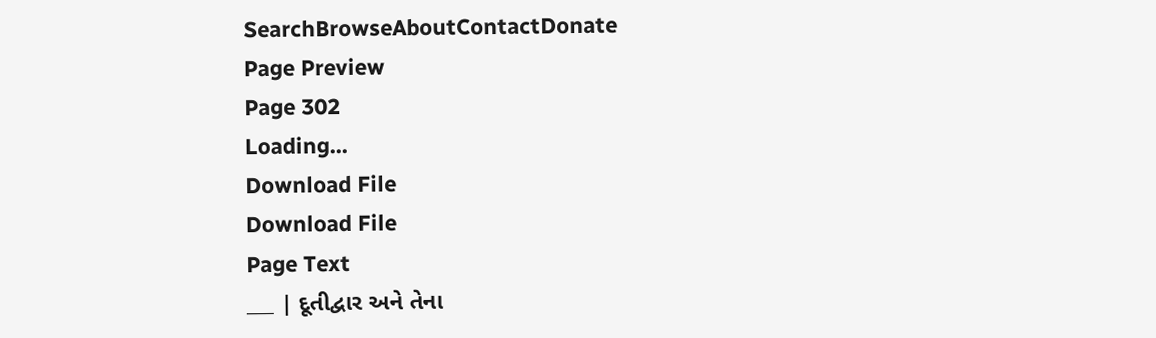SearchBrowseAboutContactDonate
Page Preview
Page 302
Loading...
Download File
Download File
Page Text
___ | દૂતીદ્વાર અને તેના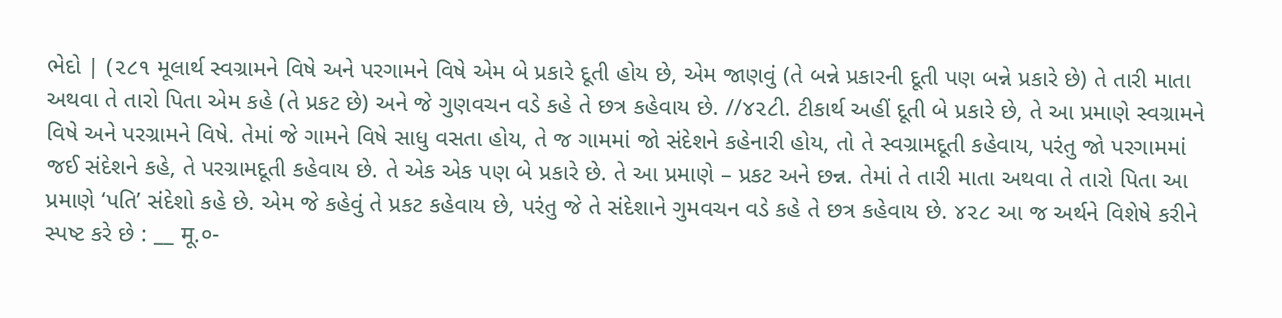ભેદો | (૨૮૧ મૂલાર્થ સ્વગ્રામને વિષે અને પરગામને વિષે એમ બે પ્રકારે દૂતી હોય છે, એમ જાણવું (તે બન્ને પ્રકારની દૂતી પણ બન્ને પ્રકારે છે) તે તારી માતા અથવા તે તારો પિતા એમ કહે (તે પ્રકટ છે) અને જે ગુણવચન વડે કહે તે છત્ર કહેવાય છે. //૪૨૮ી. ટીકાર્થ અહીં દૂતી બે પ્રકારે છે, તે આ પ્રમાણે સ્વગ્રામને વિષે અને પરગ્રામને વિષે. તેમાં જે ગામને વિષે સાધુ વસતા હોય, તે જ ગામમાં જો સંદેશને કહેનારી હોય, તો તે સ્વગ્રામદૂતી કહેવાય, પરંતુ જો પરગામમાં જઈ સંદેશને કહે, તે પરગ્રામદૂતી કહેવાય છે. તે એક એક પણ બે પ્રકારે છે. તે આ પ્રમાણે – પ્રકટ અને છન્ન. તેમાં તે તારી માતા અથવા તે તારો પિતા આ પ્રમાણે ‘પતિ’ સંદેશો કહે છે. એમ જે કહેવું તે પ્રકટ કહેવાય છે, પરંતુ જે તે સંદેશાને ગુમવચન વડે કહે તે છત્ર કહેવાય છે. ૪૨૮ આ જ અર્થને વિશેષે કરીને સ્પષ્ટ કરે છે : __ मू.०-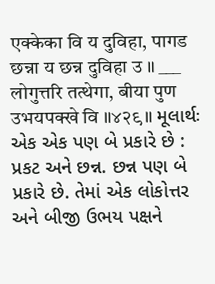एक्केका वि य दुविहा, पागड छन्ना य छन्न दुविहा उ ॥ ___ लोगुत्तरि तत्थेगा, बीया पुण उभयपक्खे वि ॥४२९॥ મૂલાર્થઃ એક એક પણ બે પ્રકારે છે : પ્રકટ અને છન્ન. છન્ન પણ બે પ્રકારે છે. તેમાં એક લોકોત્તર અને બીજી ઉભય પક્ષને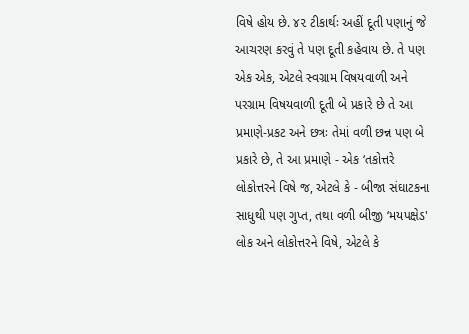વિષે હોય છે. ૪૨ ટીકાર્થઃ અહીં દૂતી પણાનું જે આચરણ કરવું તે પણ દૂતી કહેવાય છે. તે પણ એક એક, એટલે સ્વગ્રામ વિષયવાળી અને પરગ્રામ વિષયવાળી દૂતી બે પ્રકારે છે તે આ પ્રમાણે-પ્રકટ અને છત્રઃ તેમાં વળી છન્ન પણ બે પ્રકારે છે, તે આ પ્રમાણે - એક ‘તકોત્તરે લોકોત્તરને વિષે જ, એટલે કે - બીજા સંઘાટકના સાધુથી પણ ગુપ્ત, તથા વળી બીજી ‘મયપક્ષેડ' લોક અને લોકોત્તરને વિષે, એટલે કે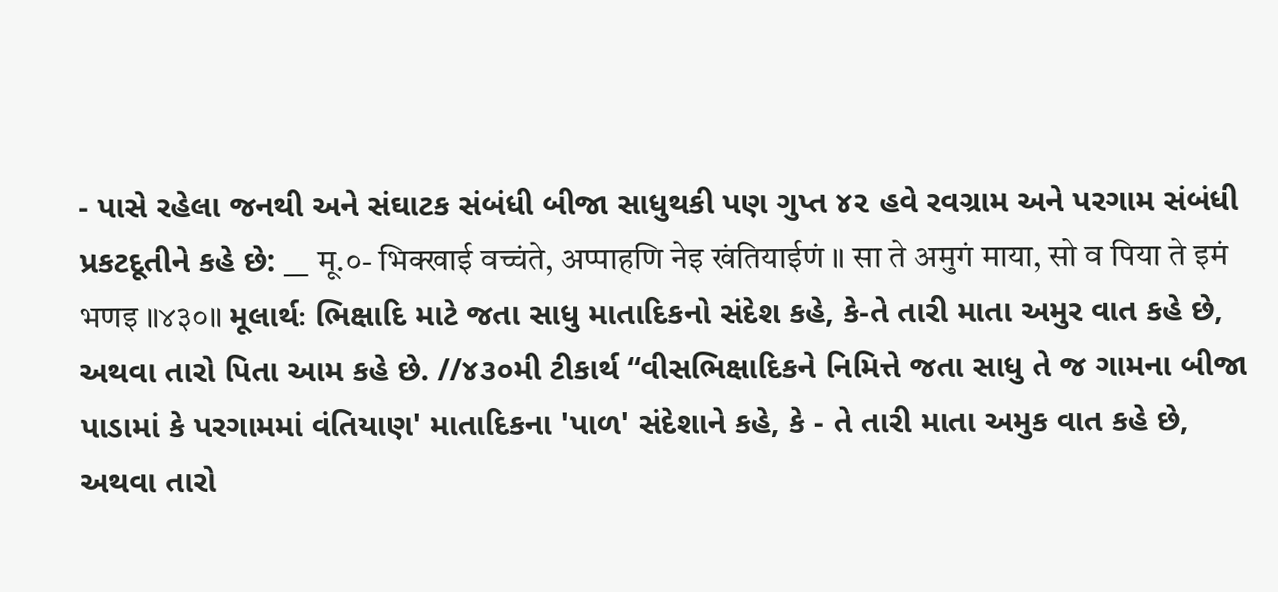- પાસે રહેલા જનથી અને સંઘાટક સંબંધી બીજા સાધુથકી પણ ગુપ્ત ૪૨ હવે રવગ્રામ અને પરગામ સંબંધી પ્રકટદૂતીને કહે છે: __ मू.०- भिक्खाई वच्चंते, अप्पाहणि नेइ खंतियाईणं ॥ सा ते अमुगं माया, सो व पिया ते इमं भणइ ॥४३०॥ મૂલાર્થઃ ભિક્ષાદિ માટે જતા સાધુ માતાદિકનો સંદેશ કહે, કે-તે તારી માતા અમુર વાત કહે છે, અથવા તારો પિતા આમ કહે છે. //૪૩૦મી ટીકાર્થ “વીસભિક્ષાદિકને નિમિત્તે જતા સાધુ તે જ ગામના બીજા પાડામાં કે પરગામમાં વંતિયાણ' માતાદિકના 'પાળ' સંદેશાને કહે, કે - તે તારી માતા અમુક વાત કહે છે, અથવા તારો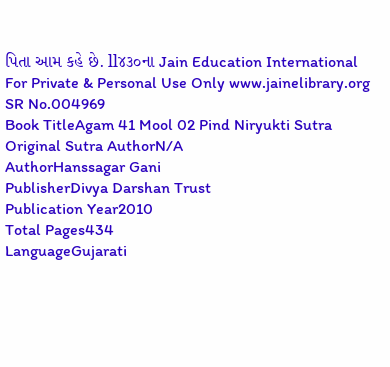પિતા આમ કહે છે. ll૪૩૦ના Jain Education International For Private & Personal Use Only www.jainelibrary.org
SR No.004969
Book TitleAgam 41 Mool 02 Pind Niryukti Sutra
Original Sutra AuthorN/A
AuthorHanssagar Gani
PublisherDivya Darshan Trust
Publication Year2010
Total Pages434
LanguageGujarati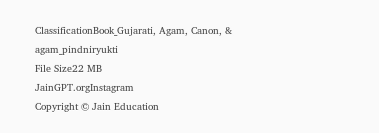ClassificationBook_Gujarati, Agam, Canon, & agam_pindniryukti
File Size22 MB
JainGPT.orgInstagram
Copyright © Jain Education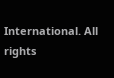International. All rights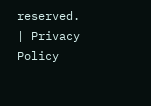reserved. | Privacy Policy